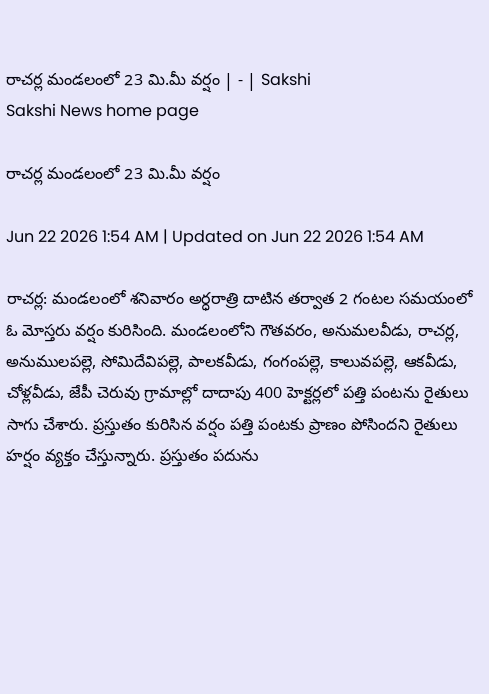రాచర్ల మండలంలో 23 మి.మీ వర్షం | - | Sakshi
Sakshi News home page

రాచర్ల మండలంలో 23 మి.మీ వర్షం

Jun 22 2026 1:54 AM | Updated on Jun 22 2026 1:54 AM

రాచర్ల: మండలంలో శనివారం అర్ధరాత్రి దాటిన తర్వాత 2 గంటల సమయంలో ఓ మోస్తరు వర్షం కురిసింది. మండలంలోని గౌతవరం, అనుమలవీడు, రాచర్ల, అనుములపల్లె, సోమిదేవిపల్లె, పాలకవీడు, గంగంపల్లె, కాలువపల్లె, ఆకవీడు, చోళ్లవీడు, జేపీ చెరువు గ్రామాల్లో దాదాపు 400 హెక్టర్లలో పత్తి పంటను రైతులు సాగు చేశారు. ప్రస్తుతం కురిసిన వర్షం పత్తి పంటకు ప్రాణం పోసిందని రైతులు హర్షం వ్యక్తం చేస్తున్నారు. ప్రస్తుతం పదును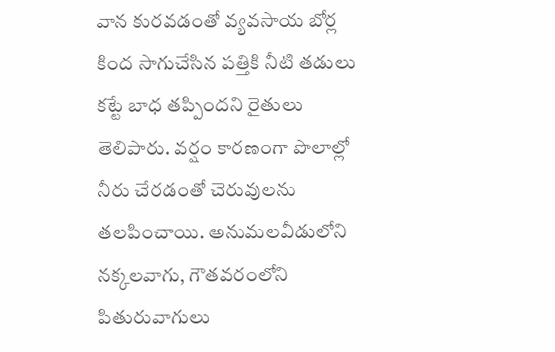వాన కురవడంతో వ్యవసాయ బోర్ల కింద సాగుచేసిన పత్తికి నీటి తడులు కట్టే బాధ తప్పిందని రైతులు తెలిపారు. వర్షం కారణంగా పొలాల్లో నీరు చేరడంతో చెరువులను తలపించాయి. అనుమలవీడులోని నక్కలవాగు, గౌతవరంలోని పితురువాగులు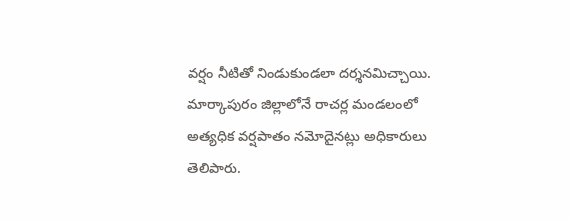వర్షం నీటితో నిండుకుండలా దర్శనమిచ్చాయి. మార్కాపురం జిల్లాలోనే రాచర్ల మండలంలో అత్యధిక వర్షపాతం నమోదైనట్లు అధికారులు తెలిపారు.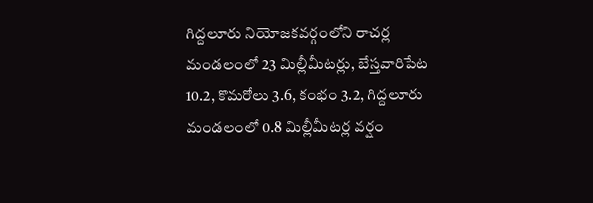గిద్దలూరు నియోజకవర్గంలోని రాచర్ల మండలంలో 23 మిల్లీమీటర్లు, బేస్తవారిపేట 10.2, కొమరోలు 3.6, కంభం 3.2, గిద్దలూరు మండలంలో 0.8 మిల్లీమీటర్ల వర్షం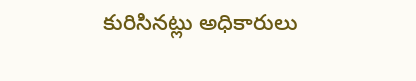కురిసినట్లు అధికారులు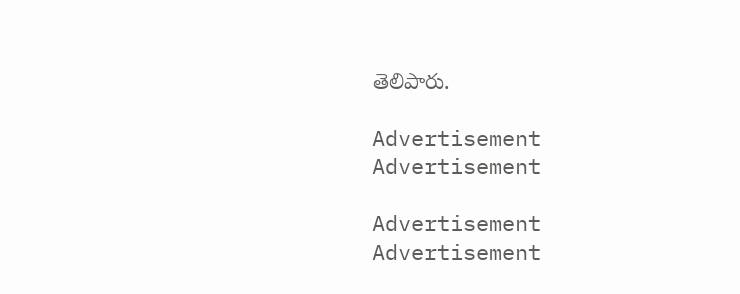తెలిపారు.

Advertisement
Advertisement

Advertisement
Advertisement